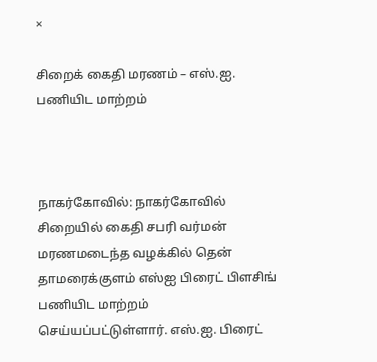×

சிறைக் கைதி மரணம் – எஸ்.ஐ. பணியிட மாற்றம்



நாகர்கோவில்: நாகர்கோவில் சிறையில் கைதி சபரி வர்மன் மரணமடைந்த வழக்கில் தென் தாமரைக்குளம் எஸ்ஐ பிரைட் பிளசிங் பணியிட மாற்றம் செய்யப்பட்டுள்ளார். எஸ்.ஐ. பிரைட்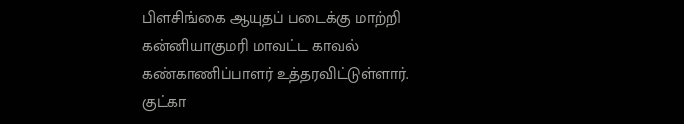பிளசிங்கை ஆயுதப் படைக்கு மாற்றி கன்னியாகுமரி மாவட்ட காவல் கண்காணிப்பாளர் உத்தரவிட்டுள்ளார். குட்கா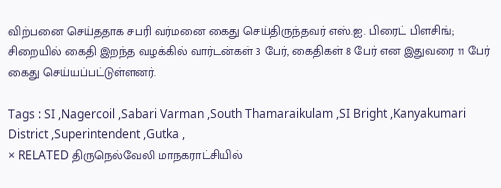விற்பனை செய்ததாக சபரி வர்மனை கைது செய்திருந்தவர் எஸ்.ஐ. பிரைட் பிளசிங்; சிறையில் கைதி இறந்த வழக்கில் வார்டன்கள் 3 பேர், கைதிகள் 8 பேர் என இதுவரை 11 பேர் கைது செய்யப்பட்டுள்ளனர்.

Tags : SI ,Nagercoil ,Sabari Varman ,South Thamaraikulam ,SI Bright ,Kanyakumari District ,Superintendent ,Gutka ,
× RELATED திருநெல்வேலி மாநகராட்சியில்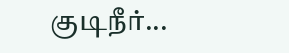குடிநீர்...